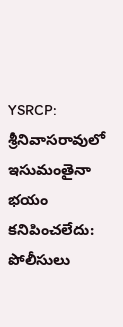YSRCP: శ్రీనివాసరావులో ఇసుమంతైనా భయం కనిపించలేదు: పోలీసులు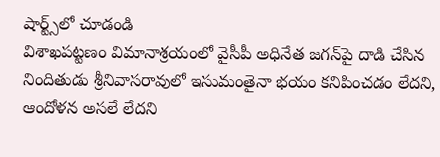షార్ట్స్‌లో చూడండి
విశాఖపట్టణం విమానాశ్రయంలో వైసీపీ అధినేత జగన్‌పై దాడి చేసిన నిందితుడు శ్రీనివాసరావులో ఇసుమంతైనా భయం కనిపించడం లేదని, ఆందోళన అసలే లేదని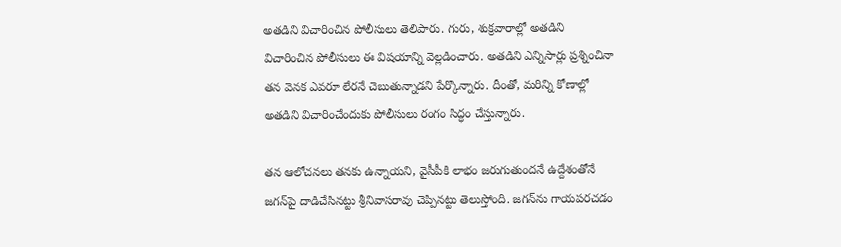అతడిని విచారించిన పోలీసులు తెలిపారు. గురు, శుక్రవారాల్లో అతడిని విచారించిన పోలీసులు ఈ విషయాన్ని వెల్లడించారు. అతడిని ఎన్నిసార్లు ప్రశ్నించినా తన వెనక ఎవరూ లేరనే చెబుతున్నాడని పేర్కొన్నారు. దీంతో, మరిన్ని కోణాల్లో అతడిని విచారించేందుకు పోలీసులు రంగం సిద్ధం చేస్తున్నారు.

తన ఆలోచనలు తనకు ఉన్నాయని, వైసీపీకి లాభం జరుగుతుందనే ఉద్దేశంతోనే జగన్‌పై దాడిచేసినట్టు శ్రీనివాసరావు చెప్పినట్టు తెలుస్తోంది. జగన్‌ను గాయపరచడం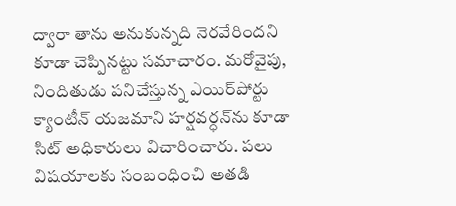ద్వారా తాను అనుకున్నది నెరవేరిందని కూడా చెప్పినట్టు సమాచారం. మరోవైపు, నిందితుడు పనిచేస్తున్న ఎయిర్‌పోర్టు క్యాంటీన్ యజమాని హర్షవర్ధన్‌ను కూడా సిట్ అధికారులు విచారించారు. పలు విషయాలకు సంబంధించి అతడి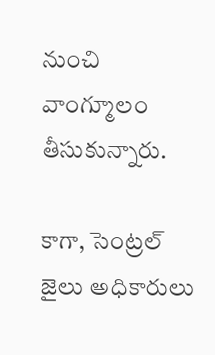నుంచి వాంగ్మూలం తీసుకున్నారు.

కాగా, సెంట్రల్ జైలు అధికారులు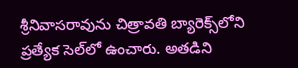శ్రీనివాసరావును చిత్రావతి బ్యారెక్స్‌లోని ప్రత్యేక సెల్‌లో ఉంచారు. అతడిని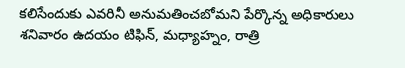కలిసేందుకు ఎవరినీ అనుమతించబోమని పేర్కొన్న అధికారులు శనివారం ఉదయం టిఫిన్, మధ్యాహ్నం, రాత్రి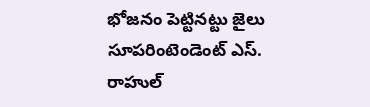భోజనం పెట్టినట్టు జైలు సూపరింటెండెంట్‌ ఎస్‌. రాహుల్‌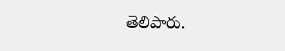తెలిపారు.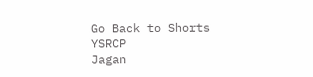Go Back to Shorts
YSRCP
Jagan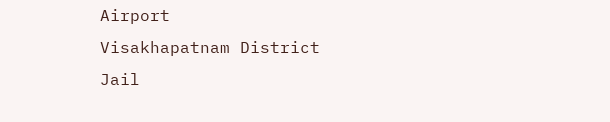Airport
Visakhapatnam District
Jail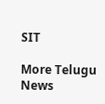SIT

More Telugu News